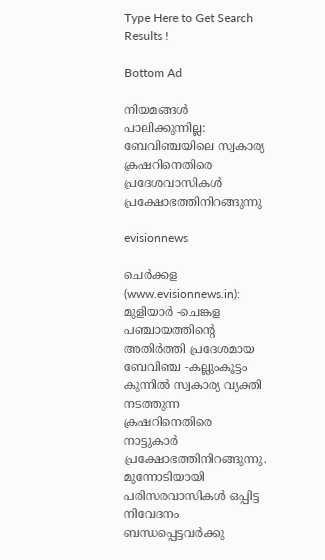Type Here to Get Search Results !

Bottom Ad

നിയമങ്ങള്‍ പാലിക്കുന്നില്ല: ബേവിഞ്ചയിലെ സ്വകാര്യ ക്രഷറിനെതിരെ പ്രദേശവാസികള്‍ പ്രക്ഷോഭത്തിനിറങ്ങുന്നു

evisionnews

ചെര്‍ക്കള (www.evisionnews.in): മുളിയാര്‍ -ചെങ്കള പഞ്ചായത്തിന്റെ അതിര്‍ത്തി പ്രദേശമായ ബേവിഞ്ച -കല്ലുംകൂട്ടം കുന്നില്‍ സ്വകാര്യ വ്യക്തി നടത്തുന്ന ക്രഷറിനെതിരെ നാട്ടുകാര്‍ പ്രക്ഷോഭത്തിനിറങ്ങുന്നു. മുന്നോടിയായി പരിസരവാസികള്‍ ഒപ്പിട്ട നിവേദനം ബന്ധപ്പെട്ടവര്‍ക്കു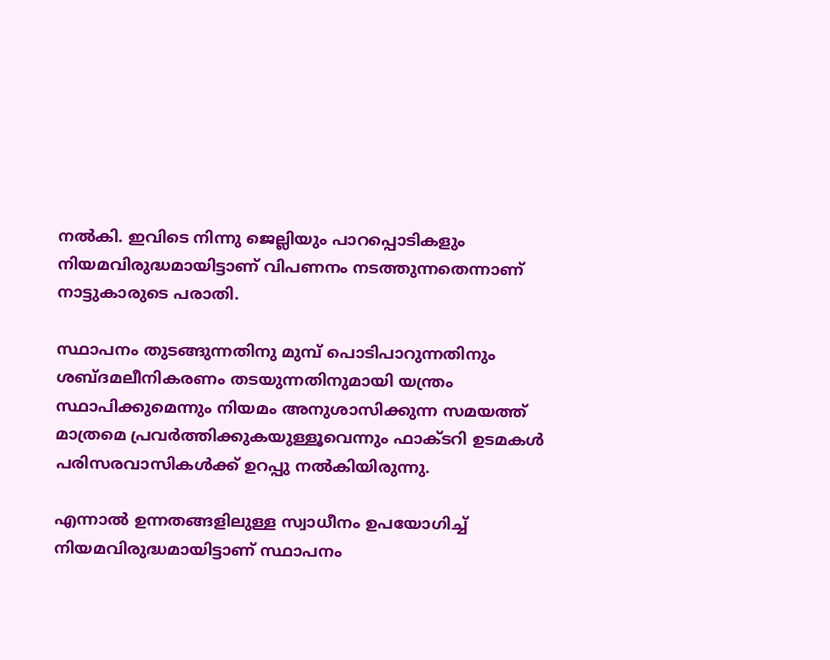നല്‍കി. ഇവിടെ നിന്നു ജെല്ലിയും പാറപ്പൊടികളും നിയമവിരുദ്ധമായിട്ടാണ് വിപണനം നടത്തുന്നതെന്നാണ് നാട്ടുകാരുടെ പരാതി.

സ്ഥാപനം തുടങ്ങുന്നതിനു മുമ്പ് പൊടിപാറുന്നതിനും ശബ്ദമലീനികരണം തടയുന്നതിനുമായി യന്ത്രം സ്ഥാപിക്കുമെന്നും നിയമം അനുശാസിക്കുന്ന സമയത്ത് മാത്രമെ പ്രവര്‍ത്തിക്കുകയുള്ളൂവെന്നും ഫാക്ടറി ഉടമകള്‍ പരിസരവാസികള്‍ക്ക് ഉറപ്പു നല്‍കിയിരുന്നു.

എന്നാല്‍ ഉന്നതങ്ങളിലുള്ള സ്വാധീനം ഉപയോഗിച്ച് നിയമവിരുദ്ധമായിട്ടാണ് സ്ഥാപനം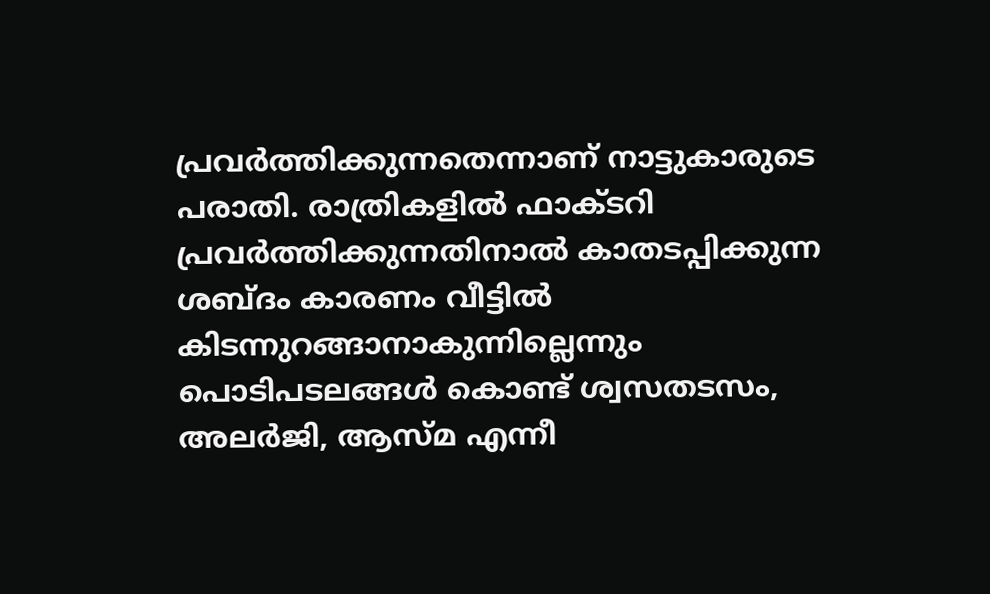പ്രവര്‍ത്തിക്കുന്നതെന്നാണ് നാട്ടുകാരുടെ പരാതി. രാത്രികളില്‍ ഫാക്ടറി പ്രവര്‍ത്തിക്കുന്നതിനാല്‍ കാതടപ്പിക്കുന്ന ശബ്ദം കാരണം വീട്ടില്‍ കിടന്നുറങ്ങാനാകുന്നില്ലെന്നും പൊടിപടലങ്ങള്‍ കൊണ്ട് ശ്വസതടസം, അലര്‍ജി, ആസ്മ എന്നീ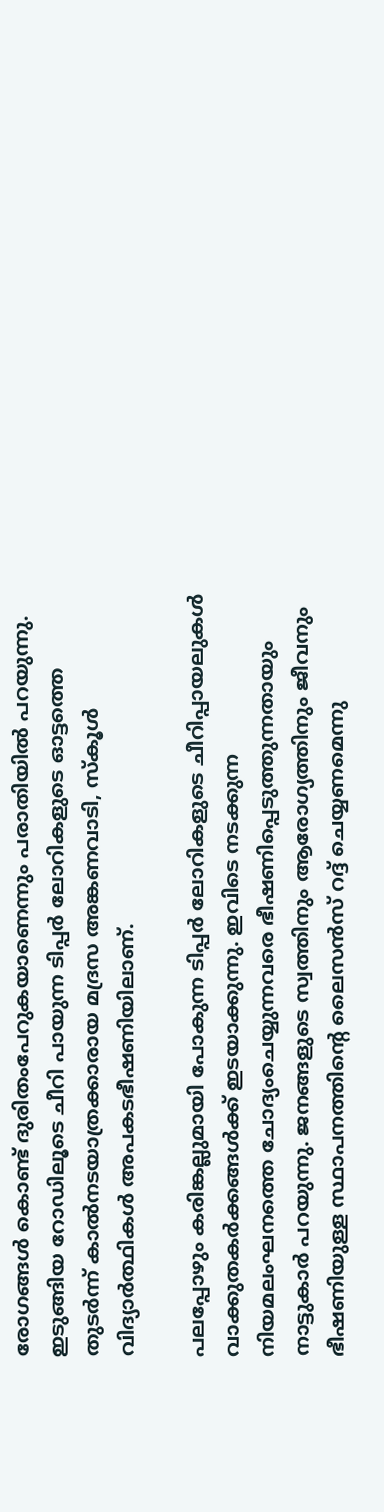രോഗങ്ങള്‍ കൊണ്ട് ദുരിതംപേറുകയാണെന്നും പരാതിയില്‍ പറയുന്നു. ഇടുങ്ങിയ റോഡിലൂടെ ചീറി പായുന്ന ടിപ്പര്‍ ലോറികളുടെ ഓട്ടത്തെ തുടര്‍ന്ന് കാല്‍നടയാത്രക്കാരായ മദ്രസ അങ്കണവാടി, സ്‌കൂള്‍ വിദ്യാര്‍ത്ഥികള്‍ അപകടഭീഷണിയിലാണ്.

പലപ്പോഴും കരിങ്കല്ലുമായി പോകുന്ന ടിപ്പര്‍ ലോറികളുടെ ചീറിപ്പായലുകള്‍ വാക്കുതകര്‍ക്കങ്ങള്‍ക്ക് ഇടയാക്കുന്നു. ഇവിടെ നടക്കുന്ന നിയമലംഘനത്തെ ചോദ്യംചെയ്യുന്നവരെ ഭീഷണിപ്പെടുത്തുന്നതായും നാട്ടുകാര്‍ പറയുന്നു. ജനങ്ങളുടെ സ്വത്തിനും ആരോഗ്യത്തിനും ജീവനും ഭീഷണിയുള്ള സ്ഥാപനത്തിന്റെ ലൈസന്‍സ് റദ്ദ് ചെയ്യണമെന്നു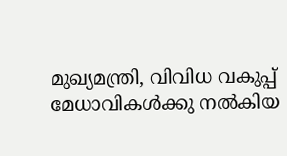മുഖ്യമന്ത്രി, വിവിധ വകുപ്പ് മേധാവികള്‍ക്കു നല്‍കിയ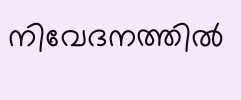നിവേദനത്തില്‍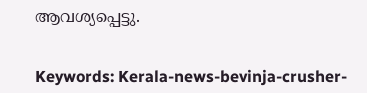ആവശ്യപ്പെട്ടു.


Keywords: Kerala-news-bevinja-crusher-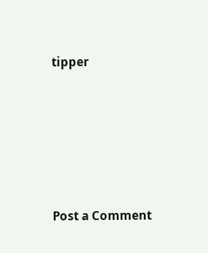tipper





Post a Comment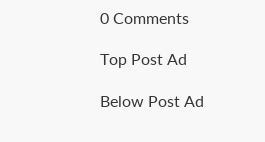0 Comments

Top Post Ad

Below Post Ad